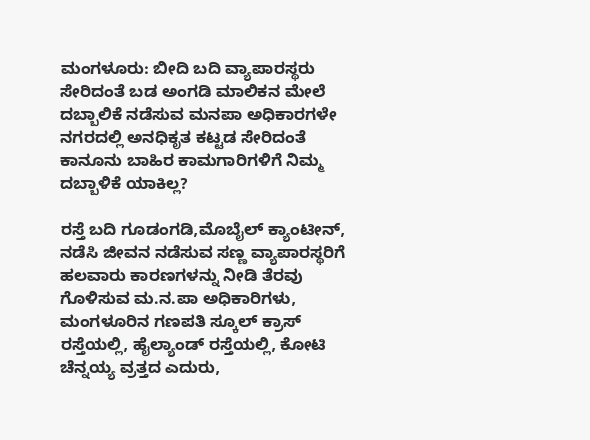ಮಂಗಳೂರು: ಬೀದಿ ಬದಿ ವ್ಯಾಪಾರಸ್ಥರು ಸೇರಿದಂತೆ ಬಡ ಅಂಗಡಿ ಮಾಲಿಕನ ಮೇಲೆ ದಬ್ಬಾಲಿಕೆ ನಡೆಸುವ ಮನಪಾ ಅಧಿಕಾರಗಳೇ ನಗರದಲ್ಲಿ ಅನಧಿಕೃತ ಕಟ್ಟಡ ಸೇರಿದಂತೆ ಕಾನೂನು ಬಾಹಿರ ಕಾಮಗಾರಿಗಳಿಗೆ ನಿಮ್ಮ ದಬ್ಬಾಳಿಕೆ ಯಾಕಿಲ್ಲ?

ರಸ್ತೆ ಬದಿ ಗೂಡಂಗಡಿ,ಮೊಬೈಲ್ ಕ್ಯಾಂಟೀನ್, ನಡೆಸಿ ಜೀವನ ನಡೆಸುವ ಸಣ್ಣ ವ್ಯಾಪಾರಸ್ಥರಿಗೆ ಹಲವಾರು ಕಾರಣಗಳನ್ನು ನೀಡಿ ತೆರವು ಗೊಳಿಸುವ ಮ.ನ.ಪಾ ಅಧಿಕಾರಿಗಳು, ಮಂಗಳೂರಿನ ಗಣಪತಿ ಸ್ಕೂಲ್ ಕ್ರಾಸ್ ರಸ್ತೆಯಲ್ಲಿ, ಹೈಲ್ಯಾಂಡ್ ರಸ್ತೆಯಲ್ಲಿ, ಕೋಟಿ ಚೆನ್ನಯ್ಯ ವ್ರತ್ತದ ಎದುರು,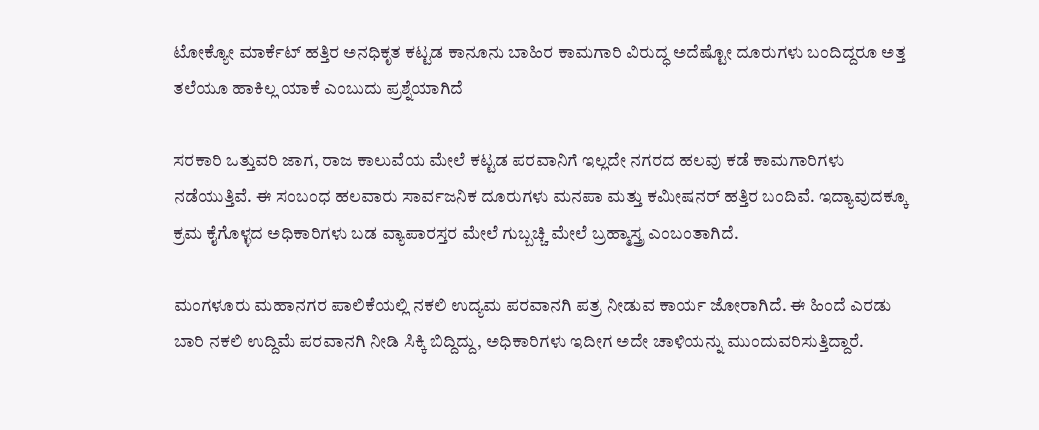ಟೋಕ್ಯೋ ಮಾರ್ಕೆಟ್ ಹತ್ತಿರ ಅನಧಿಕೃತ ಕಟ್ಟಡ ಕಾನೂನು ಬಾಹಿರ ಕಾಮಗಾರಿ ವಿರುದ್ಧ ಅದೆಷ್ಟೋ ದೂರುಗಳು ಬಂದಿದ್ದರೂ ಅತ್ತ ತಲೆಯೂ ಹಾಕಿಲ್ಲ ಯಾಕೆ ಎಂಬುದು ಪ್ರಶ್ನೆಯಾಗಿದೆ

ಸರಕಾರಿ ಒತ್ತುವರಿ ಜಾಗ, ರಾಜ ಕಾಲುವೆಯ ಮೇಲೆ ಕಟ್ಟಡ ಪರವಾನಿಗೆ ಇಲ್ಲದೇ ನಗರದ ಹಲವು ಕಡೆ ಕಾಮಗಾರಿಗಳು ನಡೆಯುತ್ತಿವೆ. ಈ ಸಂಬಂಧ ಹಲವಾರು ಸಾರ್ವಜನಿಕ ದೂರುಗಳು ಮನಪಾ ಮತ್ತು ಕಮೀಷನರ್ ಹತ್ತಿರ ಬಂದಿವೆ. ಇದ್ಯಾವುದಕ್ಕೂ ಕ್ರಮ ಕೈಗೊಳ್ಳದ ಅಧಿಕಾರಿಗಳು ಬಡ ವ್ಯಾಪಾರಸ್ತರ ಮೇಲೆ ಗುಬ್ಬಚ್ಚಿ ಮೇಲೆ ಬ್ರಹ್ಮಾಸ್ತ್ರ ಎಂಬಂತಾಗಿದೆ.

ಮಂಗಳೂರು ಮಹಾನಗರ ಪಾಲಿಕೆಯಲ್ಲಿ ನಕಲಿ ಉದ್ಯಮ ಪರವಾನಗಿ ಪತ್ರ ನೀಡುವ ಕಾರ್ಯ ಜೋರಾಗಿದೆ. ಈ ಹಿಂದೆ ಎರಡು ಬಾರಿ ನಕಲಿ ಉದ್ದಿಮೆ ಪರವಾನಗಿ ನೀಡಿ ಸಿಕ್ಕಿ ಬಿದ್ದಿದ್ದು, ಅಧಿಕಾರಿಗಳು ಇದೀಗ ಅದೇ ಚಾಳಿಯನ್ನು ಮುಂದುವರಿಸುತ್ತಿದ್ದಾರೆ.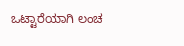ಒಟ್ಟಾರೆಯಾಗಿ ಲಂಚ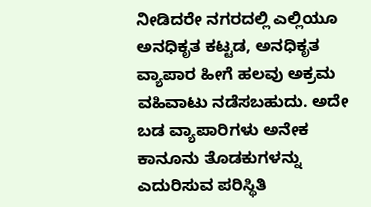ನೀಡಿದರೇ ನಗರದಲ್ಲಿ ಎಲ್ಲಿಯೂ ಅನಧಿಕೃತ ಕಟ್ಟಡ, ಅನಧಿಕೃತ ವ್ಯಾಪಾರ ಹೀಗೆ ಹಲವು ಅಕ್ರಮ ವಹಿವಾಟು ನಡೆಸಬಹುದು. ಅದೇ ಬಡ ವ್ಯಾಪಾರಿಗಳು ಅನೇಕ ಕಾನೂನು ತೊಡಕುಗಳನ್ನು ಎದುರಿಸುವ ಪರಿಸ್ಥಿತಿ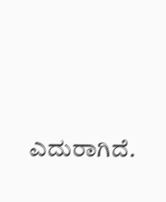ಎದುರಾಗಿದೆ.